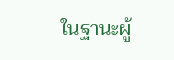ในฐานะผู้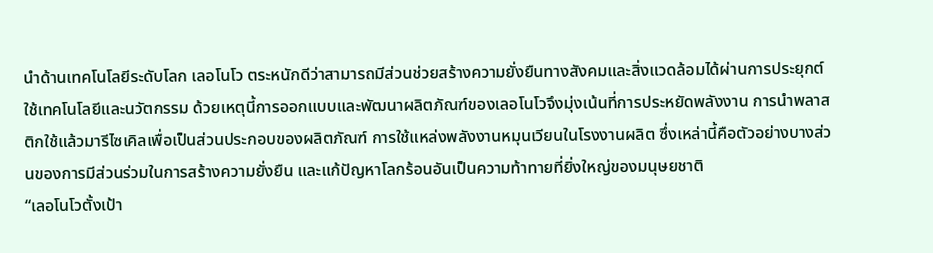นำด้านเทคโนโลยีระดับโลก เลอโนโว ตระหนักดีว่าสามารถมีส่วนช่วยสร้างความยั่งยืนทางสังคมและสิ่งแวดล้อมได้ผ่านการประยุกต์ใช้เทคโนโลยีและนวัตกรรม ด้วยเหตุนี้การออกแบบและพัฒนาผลิตภัณฑ์ของเลอโนโวจึงมุ่งเน้นที่การประหยัดพลังงาน การนำพลาสติกใช้แล้วมารีไซเคิลเพื่อเป็นส่วนประกอบของผลิตภัณฑ์ การใช้แหล่งพลังงานหมุนเวียนในโรงงานผลิต ซึ่งเหล่านี้คือตัวอย่างบางส่วนของการมีส่วนร่วมในการสร้างความยั่งยืน และแก้ปัญหาโลกร้อนอันเป็นความท้าทายที่ยิ่งใหญ่ของมนุษยชาติ
“เลอโนโวตั้งเป้า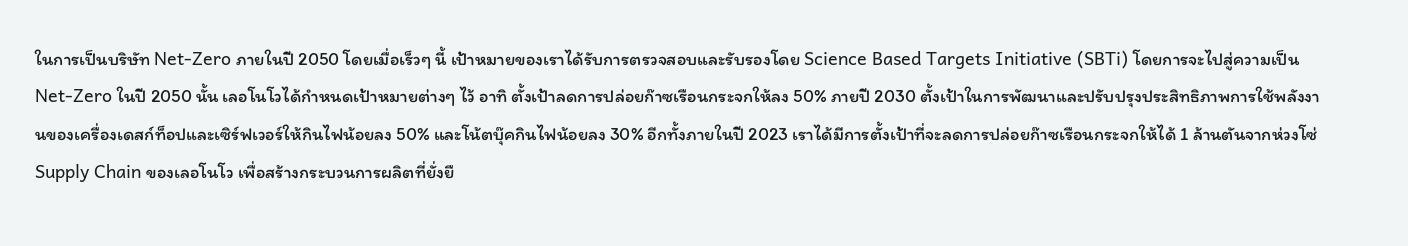ในการเป็นบริษัท Net-Zero ภายในปี 2050 โดยเมื่อเร็วๆ นี้ เป้าหมายของเราได้รับการตรวจสอบและรับรองโดย Science Based Targets Initiative (SBTi) โดยการจะไปสู่ความเป็น Net-Zero ในปี 2050 นั้น เลอโนโวได้กำหนดเป้าหมายต่างๆ ไว้ อาทิ ตั้งเป้าลดการปล่อยก๊าซเรือนกระจกให้ลง 50% ภายปี 2030 ตั้งเป้าในการพัฒนาและปรับปรุงประสิทธิภาพการใช้พลังงานของเครื่องเดสก์ท็อปและเซิร์ฟเวอร์ให้กินไฟน้อยลง 50% และโน้ตบุ๊คกินไฟน้อยลง 30% อีกทั้งภายในปี 2023 เราได้มีการตั้งเป้าที่จะลดการปล่อยก๊าซเรือนกระจกให้ได้ 1 ล้านตันจากห่วงโซ่ Supply Chain ของเลอโนโว เพื่อสร้างกระบวนการผลิตที่ยั่งยื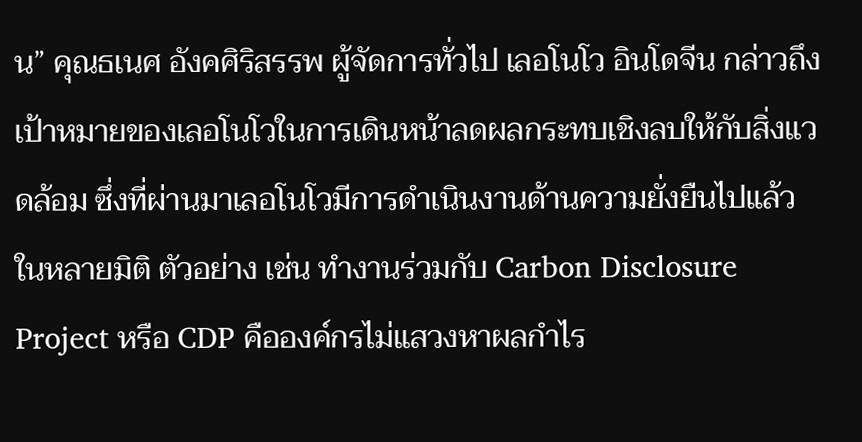น” คุณธเนศ อังคศิริสรรพ ผู้จัดการทั่วไป เลอโนโว อินโดจีน กล่าวถึงเป้าหมายของเลอโนโวในการเดินหน้าลดผลกระทบเชิงลบให้กับสิ่งแวดล้อม ซึ่งที่ผ่านมาเลอโนโวมีการดำเนินงานด้านความยั่งยืนไปแล้วในหลายมิติ ตัวอย่าง เช่น ทำงานร่วมกับ Carbon Disclosure Project หรือ CDP คือองค์กรไม่แสวงหาผลกำไร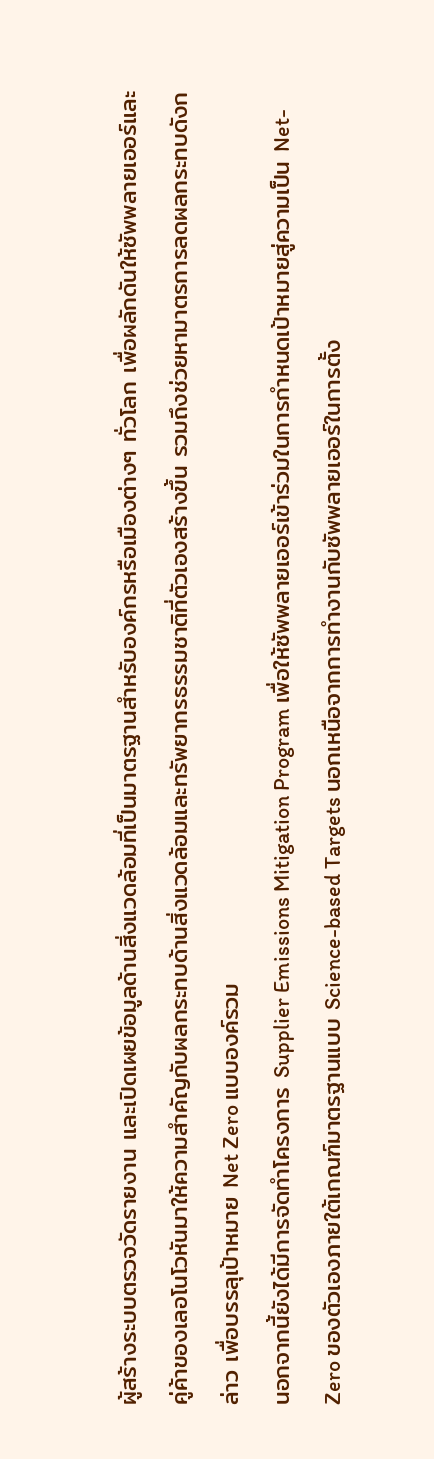ผู้สร้างระบบตรวจวัดรายงาน และเปิดเผยข้อมูลด้านสิ่งแวดล้อมที่เป็นมาตรฐานสำหรับองค์กรหรือเมืองต่างๆ ทั่วโลก เพื่อผลักดันให้ซัพพลายเออร์และคู่ค้าของเลอโนโวหันมาให้ความสำคัญกับผลกระทบด้านสิ่งแวดล้อมและทรัพยากรธรรมชาติที่ตัวเองสร้างขึ้น รวมถึงช่วยหามาตรการลดผลกระทบดังกล่าว เพื่อบรรลุเป้าหมาย Net Zero แบบองค์รวม
นอกจากนี้ยังได้มีการจัดทำโครงการ Supplier Emissions Mitigation Program เพื่อให้ซัพพลายเออร์เข้าร่วมในการกำหนดเป้าหมายสู่ความเป็น Net-Zero ของตัวเองภายใต้เกณฑ์มาตรฐานแบบ Science-based Targets นอกเหนือจากการทำงานกับซัพพลายเออร์ในการตั้ง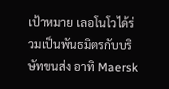เป้าหมาย เลอโนโวได้ร่วมเป็นพันธมิตรกับบริษัทขนส่ง อาทิ Maersk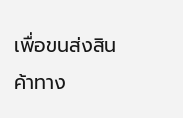เพื่อขนส่งสินค้าทาง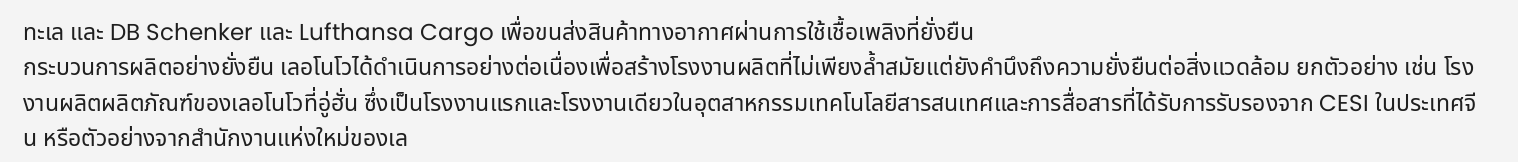ทะเล และ DB Schenker และ Lufthansa Cargo เพื่อขนส่งสินค้าทางอากาศผ่านการใช้เชื้อเพลิงที่ยั่งยืน
กระบวนการผลิตอย่างยั่งยืน เลอโนโวได้ดำเนินการอย่างต่อเนื่องเพื่อสร้างโรงงานผลิตที่ไม่เพียงล้ำสมัยแต่ยังคำนึงถึงความยั่งยืนต่อสิ่งแวดล้อม ยกตัวอย่าง เช่น โรงงานผลิตผลิตภัณฑ์ของเลอโนโวที่อู่ฮั่น ซึ่งเป็นโรงงานแรกและโรงงานเดียวในอุตสาหกรรมเทคโนโลยีสารสนเทศและการสื่อสารที่ได้รับการรับรองจาก CESI ในประเทศจีน หรือตัวอย่างจากสำนักงานแห่งใหม่ของเล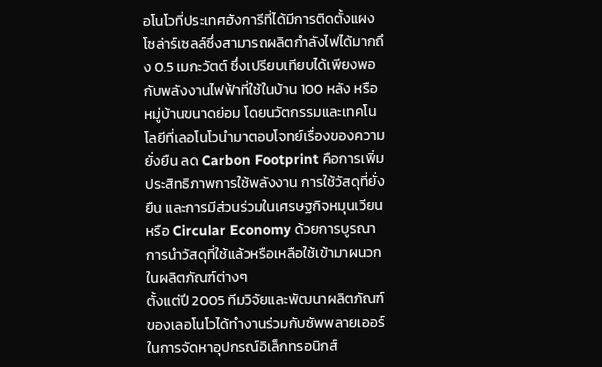อโนโวที่ประเทศฮังการีที่ได้มีการติดตั้งแผงโซล่าร์เซลล์ซึ่งสามารถผลิตกำลังไฟได้มากถึง 0.5 เมกะวัตต์ ซึ่งเปรียบเทียบได้เพียงพอกับพลังงานไฟฟ้าที่ใช้ในบ้าน 100 หลัง หรือหมู่บ้านขนาดย่อม โดยนวัตกรรมและเทคโนโลยีที่เลอโนโวนำมาตอบโจทย์เรื่องของความยั่งยืน ลด Carbon Footprint คือการเพิ่มประสิทธิภาพการใช้พลังงาน การใช้วัสดุที่ยั่งยืน และการมีส่วนร่วมในเศรษฐกิจหมุนเวียน หรือ Circular Economy ด้วยการบูรณาการนำวัสดุที่ใช้แล้วหรือเหลือใช้เข้ามาผนวกในผลิตภัณฑ์ต่างๆ
ตั้งแต่ปี 2005 ทีมวิจัยและพัฒนาผลิตภัณฑ์ของเลอโนโวได้ทำงานร่วมกับซัพพลายเออร์ในการจัดหาอุปกรณ์อิเล็กทรอนิกส์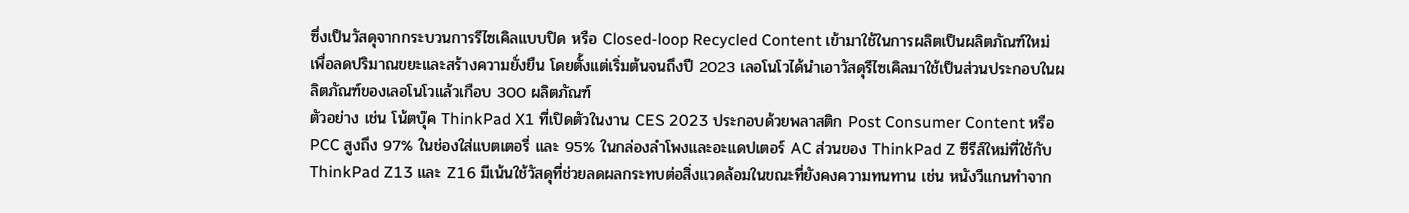ซึ่งเป็นวัสดุจากกระบวนการรีไซเคิลแบบปิด หรือ Closed-loop Recycled Content เข้ามาใช้ในการผลิตเป็นผลิตภัณฑ์ใหม่เพื่อลดปริมาณขยะและสร้างความยั่งยืน โดยตั้งแต่เริ่มต้นจนถึงปี 2023 เลอโนโวได้นำเอาวัสดุรีไซเคิลมาใช้เป็นส่วนประกอบในผลิตภัณฑ์ของเลอโนโวแล้วเกือบ 300 ผลิตภัณฑ์
ตัวอย่าง เช่น โน้ตบุ๊ค ThinkPad X1 ที่เปิดตัวในงาน CES 2023 ประกอบด้วยพลาสติก Post Consumer Content หรือ PCC สูงถึง 97% ในช่องใส่แบตเตอรี่ และ 95% ในกล่องลำโพงและอะแดปเตอร์ AC ส่วนของ ThinkPad Z ซีรีส์ใหม่ที่ใช้กับ ThinkPad Z13 และ Z16 มีเน้นใช้วัสดุที่ช่วยลดผลกระทบต่อสิ่งแวดล้อมในขณะที่ยังคงความทนทาน เช่น หนังวีแกนทำจาก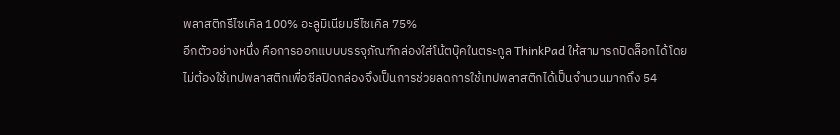พลาสติกรีไซเคิล 100% อะลูมิเนียมรีไซเคิล 75%
อีกตัวอย่างหนึ่ง คือการออกแบบบรรจุภัณฑ์กล่องใส่โน้ตบุ๊คในตระกูล ThinkPad ให้สามารถปิดล็อกได้โดยไม่ต้องใช้เทปพลาสติกเพื่อซีลปิดกล่องจึงเป็นการช่วยลดการใช้เทปพลาสติกได้เป็นจำนวนมากถึง 54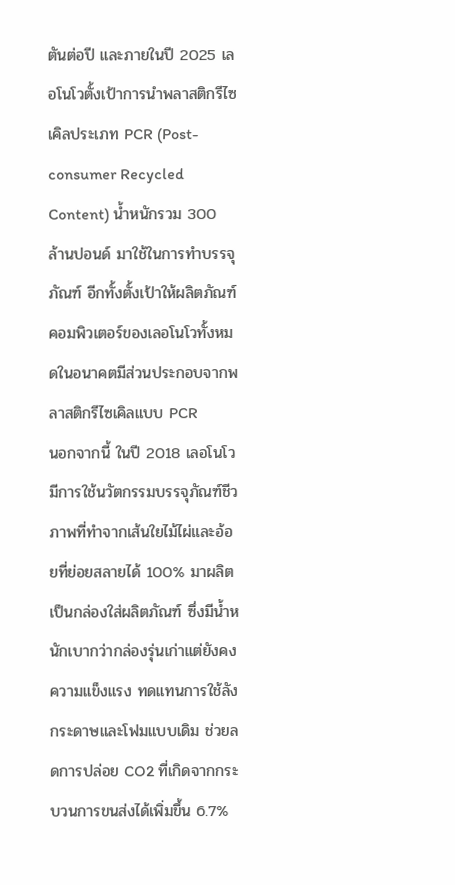ตันต่อปี และภายในปี 2025 เลอโนโวตั้งเป้าการนำพลาสติกรีไซเคิลประเภท PCR (Post-consumer Recycled Content) น้ำหนักรวม 300 ล้านปอนด์ มาใช้ในการทำบรรจุภัณฑ์ อีกทั้งตั้งเป้าให้ผลิตภัณฑ์คอมพิวเตอร์ของเลอโนโวทั้งหมดในอนาคตมีส่วนประกอบจากพลาสติกรีไซเคิลแบบ PCR
นอกจากนี้ ในปี 2018 เลอโนโวมีการใช้นวัตกรรมบรรจุภัณฑ์ชีวภาพที่ทำจากเส้นใยไม้ไผ่และอ้อยที่ย่อยสลายได้ 100% มาผลิตเป็นกล่องใส่ผลิตภัณฑ์ ซึ่งมีน้ำหนักเบากว่ากล่องรุ่นเก่าแต่ยังคงความแข็งแรง ทดแทนการใช้ลังกระดาษและโฟมแบบเดิม ช่วยลดการปล่อย CO2 ที่เกิดจากกระบวนการขนส่งได้เพิ่มขึ้น 6.7%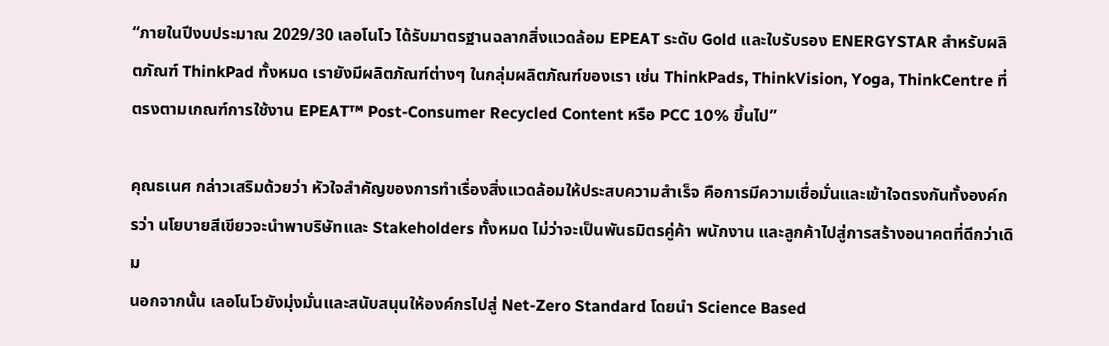“ภายในปีงบประมาณ 2029/30 เลอโนโว ได้รับมาตรฐานฉลากสิ่งแวดล้อม EPEAT ระดับ Gold และใบรับรอง ENERGYSTAR สำหรับผลิตภัณฑ์ ThinkPad ทั้งหมด เรายังมีผลิตภัณฑ์ต่างๆ ในกลุ่มผลิตภัณฑ์ของเรา เช่น ThinkPads, ThinkVision, Yoga, ThinkCentre ที่ตรงตามเกณฑ์การใช้งาน EPEAT™ Post-Consumer Recycled Content หรือ PCC 10% ขึ้นไป”

คุณธเนศ กล่าวเสริมด้วยว่า หัวใจสำคัญของการทำเรื่องสิ่งแวดล้อมให้ประสบความสำเร็จ คือการมีความเชื่อมั่นและเข้าใจตรงกันทั้งองค์กรว่า นโยบายสีเขียวจะนำพาบริษัทและ Stakeholders ทั้งหมด ไม่ว่าจะเป็นพันธมิตรคู่ค้า พนักงาน และลูกค้าไปสู่การสร้างอนาคตที่ดีกว่าเดิม
นอกจากนั้น เลอโนโวยังมุ่งมั่นและสนับสนุนให้องค์กรไปสู่ Net-Zero Standard โดยนำ Science Based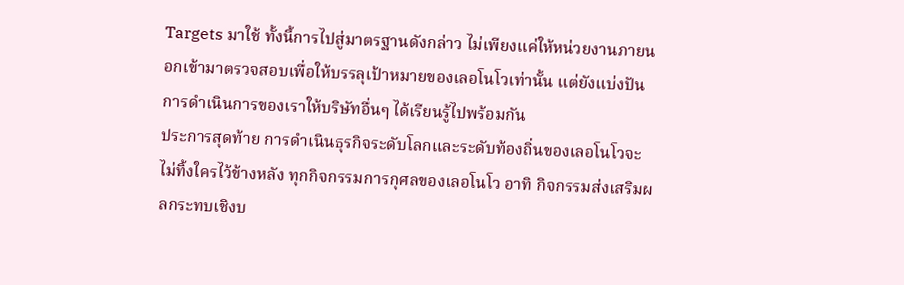Targets มาใช้ ทั้งนี้การไปสู่มาตรฐานดังกล่าว ไม่เพียงแค่ให้หน่วยงานภายนอกเข้ามาตรวจสอบเพื่อให้บรรลุเป้าหมายของเลอโนโวเท่านั้น แต่ยังแบ่งปันการดำเนินการของเราให้บริษัทอื่นๆ ได้เรียนรู้ไปพร้อมกัน
ประการสุดท้าย การดำเนินธุรกิจระดับโลกและระดับท้องถิ่นของเลอโนโวจะไม่ทิ้งใครไว้ข้างหลัง ทุกกิจกรรมการกุศลของเลอโนโว อาทิ กิจกรรมส่งเสริมผลกระทบเชิงบ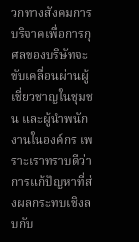วกทางสังคมการบริจาคเพื่อการกุศลของบริษัทจะขับเคลื่อนผ่านผู้เชี่ยวชาญในชุมชน และผู้นำพนักงานในองค์กร เพราะเราทราบดีว่าการแก้ปัญหาที่ส่งผลกระทบเชิงลบกับ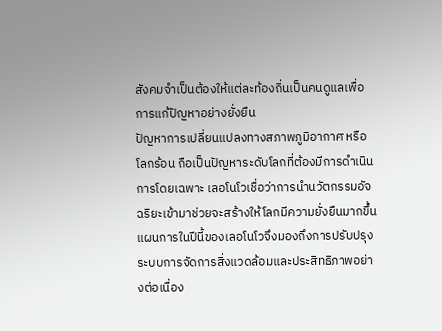สังคมจำเป็นต้องให้แต่ละท้องถิ่นเป็นคนดูแลเพื่อการแก้ปัญหาอย่างยั่งยืน
ปัญหาการเปลี่ยนแปลงทางสภาพภูมิอากาศ หรือโลกร้อน ถือเป็นปัญหาระดับโลกที่ต้องมีการดำเนินการโดยเฉพาะ เลอโนโวเชื่อว่าการนำนวัตกรรมอัจฉริยะเข้ามาช่วยจะสร้างให้โลกมีความยั่งยืนมากขึ้น แผนการในปีนี้ของเลอโนโวจึงมองถึงการปรับปรุงระบบการจัดการสิ่งแวดล้อมและประสิทธิภาพอย่างต่อเนื่อง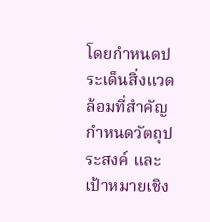โดยกำหนดประเด็นสิ่งแวดล้อมที่สำคัญ กำหนดวัตถุประสงค์ และเป้าหมายเชิง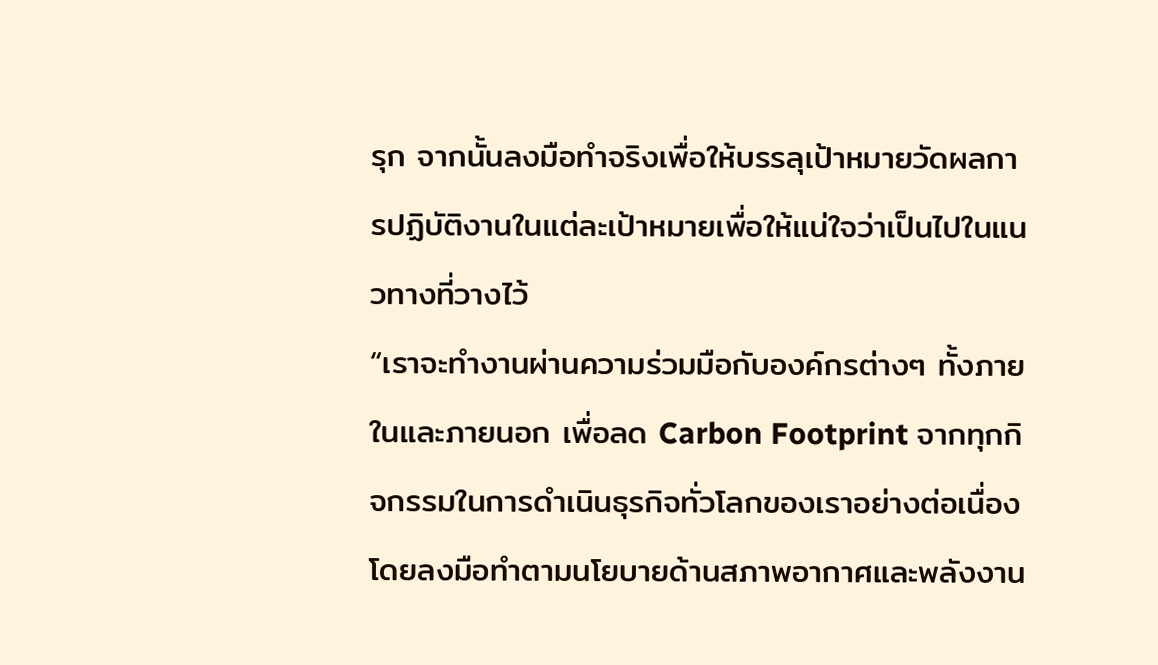รุก จากนั้นลงมือทำจริงเพื่อให้บรรลุเป้าหมายวัดผลการปฏิบัติงานในแต่ละเป้าหมายเพื่อให้แน่ใจว่าเป็นไปในแนวทางที่วางไว้
“เราจะทำงานผ่านความร่วมมือกับองค์กรต่างๆ ทั้งภายในและภายนอก เพื่อลด Carbon Footprint จากทุกกิจกรรมในการดำเนินธุรกิจทั่วโลกของเราอย่างต่อเนื่อง โดยลงมือทำตามนโยบายด้านสภาพอากาศและพลังงาน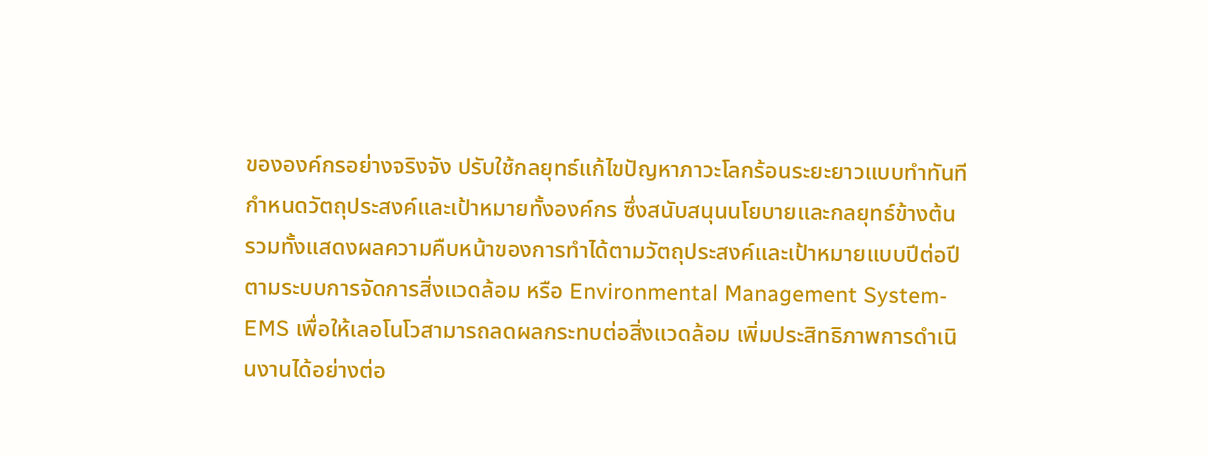ขององค์กรอย่างจริงจัง ปรับใช้กลยุทธ์แก้ไขปัญหาภาวะโลกร้อนระยะยาวแบบทำทันที กำหนดวัตถุประสงค์และเป้าหมายทั้งองค์กร ซึ่งสนับสนุนนโยบายและกลยุทธ์ข้างต้น รวมทั้งแสดงผลความคืบหน้าของการทำได้ตามวัตถุประสงค์และเป้าหมายแบบปีต่อปีตามระบบการจัดการสิ่งแวดล้อม หรือ Environmental Management System-EMS เพื่อให้เลอโนโวสามารถลดผลกระทบต่อสิ่งแวดล้อม เพิ่มประสิทธิภาพการดำเนินงานได้อย่างต่อ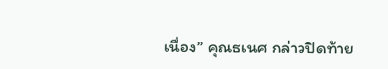เนื่อง” คุณธเนศ กล่าวปิดท้าย